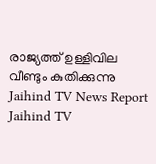രാജ്യത്ത് ഉള്ളിവില വീണ്ടും കുതിക്കുന്നു
Jaihind TV News Report
Jaihind TV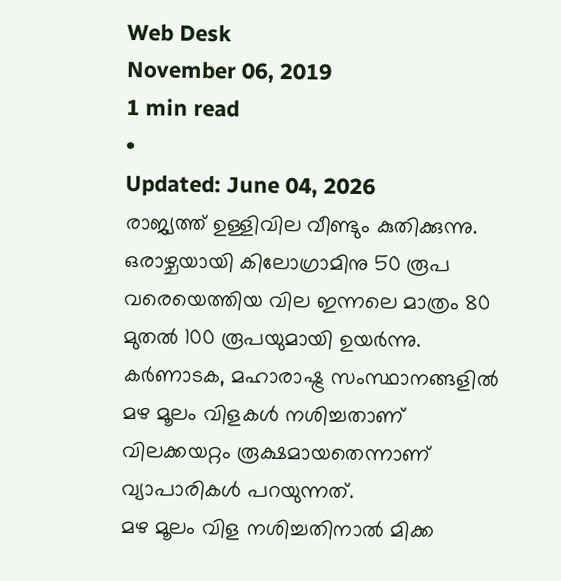Web Desk
November 06, 2019
1 min read
•
Updated: June 04, 2026
രാജ്യത്ത് ഉള്ളിവില വീണ്ടും കുതിക്കുന്നു. ഒരാഴ്ചയായി കിലോഗ്രാമിനു 50 രൂപ വരെയെത്തിയ വില ഇന്നലെ മാത്രം 80 മുതൽ 100 രൂപയുമായി ഉയർന്നു. കർണാടക, മഹാരാഷ്ട്ര സംസ്ഥാനങ്ങളിൽ മഴ മൂലം വിളകൾ നശിച്ചതാണ് വിലക്കയറ്റം രൂക്ഷമായതെന്നാണ് വ്യാപാരികൾ പറയുന്നത്.
മഴ മൂലം വിള നശിച്ചതിനാൽ മിക്ക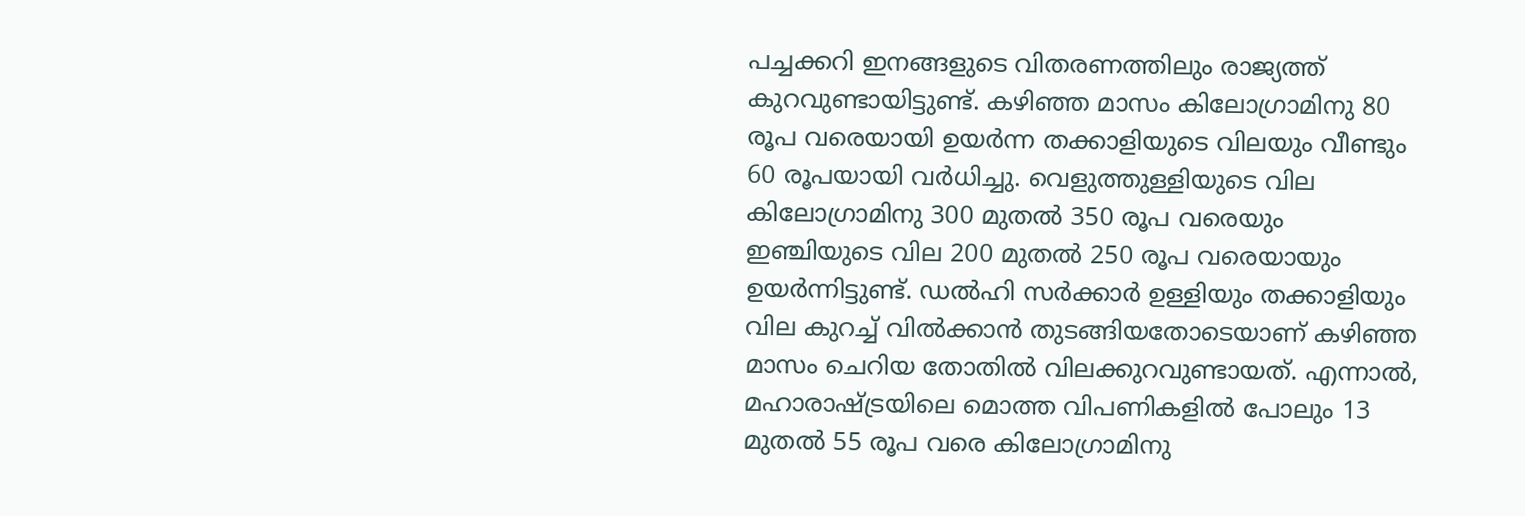പച്ചക്കറി ഇനങ്ങളുടെ വിതരണത്തിലും രാജ്യത്ത് കുറവുണ്ടായിട്ടുണ്ട്. കഴിഞ്ഞ മാസം കിലോഗ്രാമിനു 80 രൂപ വരെയായി ഉയർന്ന തക്കാളിയുടെ വിലയും വീണ്ടും 60 രൂപയായി വർധിച്ചു. വെളുത്തുള്ളിയുടെ വില കിലോഗ്രാമിനു 300 മുതൽ 350 രൂപ വരെയും ഇഞ്ചിയുടെ വില 200 മുതൽ 250 രൂപ വരെയായും ഉയർന്നിട്ടുണ്ട്. ഡൽഹി സർക്കാർ ഉള്ളിയും തക്കാളിയും വില കുറച്ച് വിൽക്കാൻ തുടങ്ങിയതോടെയാണ് കഴിഞ്ഞ മാസം ചെറിയ തോതിൽ വിലക്കുറവുണ്ടായത്. എന്നാൽ, മഹാരാഷ്ട്രയിലെ മൊത്ത വിപണികളിൽ പോലും 13 മുതൽ 55 രൂപ വരെ കിലോഗ്രാമിനു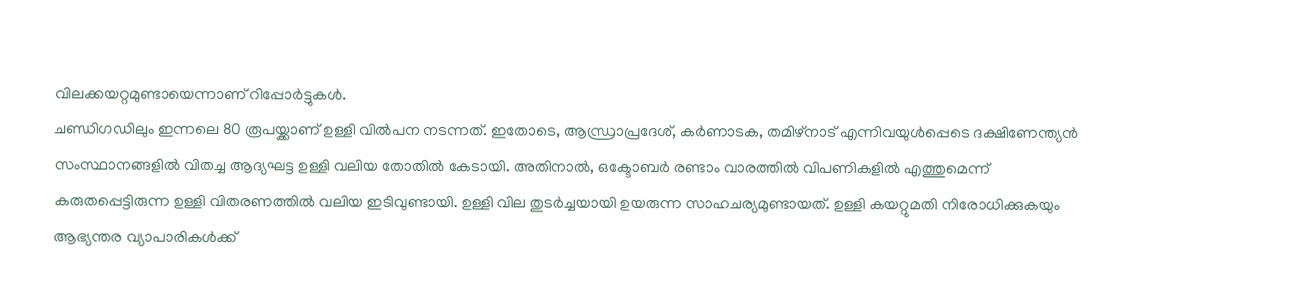വിലക്കയറ്റമുണ്ടായെന്നാണ് റിപ്പോർട്ടുകൾ.
ചണ്ഡിഗഡിലും ഇന്നലെ 80 രൂപയ്ക്കാണ് ഉള്ളി വിൽപന നടന്നത്. ഇതോടെ, ആന്ധ്രാപ്രദേശ്, കർണാടക, തമിഴ്നാട് എന്നിവയുൾപ്പെടെ ദക്ഷിണേന്ത്യൻ സംസ്ഥാനങ്ങളിൽ വിതച്ച ആദ്യഘട്ട ഉള്ളി വലിയ തോതിൽ കേടായി. അതിനാൽ, ഒക്ടോബർ രണ്ടാം വാരത്തിൽ വിപണികളിൽ എത്തുമെന്ന് കരുതപ്പെട്ടിരുന്ന ഉള്ളി വിതരണത്തിൽ വലിയ ഇടിവുണ്ടായി. ഉള്ളി വില തുടർച്ചയായി ഉയരുന്ന സാഹചര്യമുണ്ടായത്. ഉള്ളി കയറ്റുമതി നിരോധിക്കുകയും ആഭ്യന്തര വ്യാപാരികൾക്ക്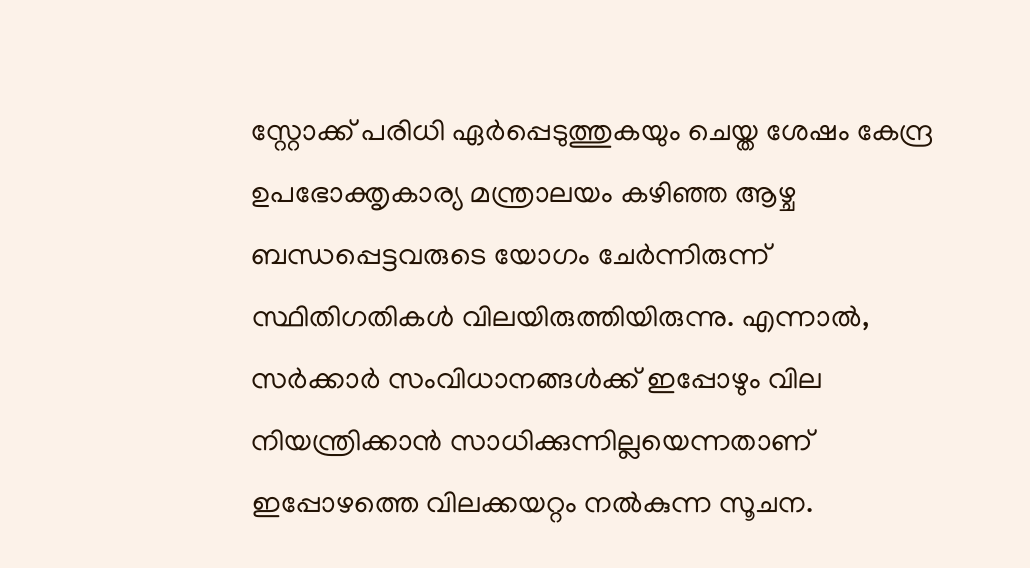സ്റ്റോക്ക് പരിധി ഏർപ്പെടുത്തുകയും ചെയ്ത ശേഷം കേന്ദ്ര ഉപഭോക്തൃകാര്യ മന്ത്രാലയം കഴിഞ്ഞ ആഴ്ച ബന്ധപ്പെട്ടവരുടെ യോഗം ചേർന്നിരുന്ന് സ്ഥിതിഗതികൾ വിലയിരുത്തിയിരുന്നു. എന്നാൽ, സർക്കാർ സംവിധാനങ്ങൾക്ക് ഇപ്പോഴും വില നിയന്ത്രിക്കാൻ സാധിക്കുന്നില്ലയെന്നതാണ് ഇപ്പോഴത്തെ വിലക്കയറ്റം നൽകുന്ന സൂചന.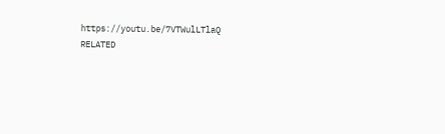https://youtu.be/7VTWulLTlaQ
RELATED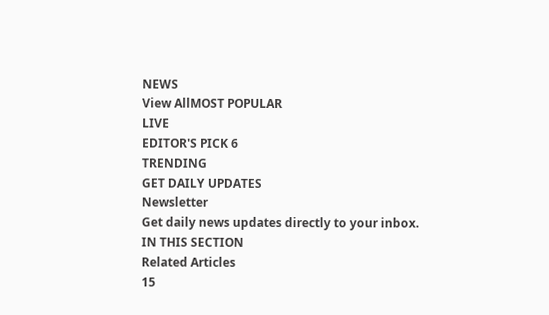NEWS
View AllMOST POPULAR
LIVE
EDITOR'S PICK 6
TRENDING
GET DAILY UPDATES
Newsletter
Get daily news updates directly to your inbox.
IN THIS SECTION
Related Articles
15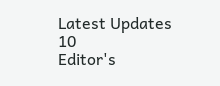Latest Updates
10
Editor's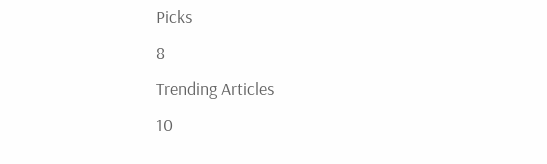Picks
8
Trending Articles
10